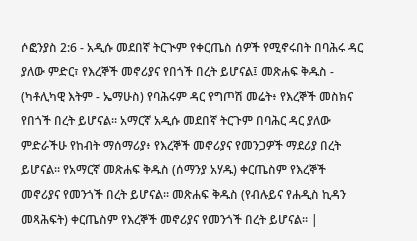ሶፎንያስ 2:6 - አዲሱ መደበኛ ትርጒም የቀርጤስ ሰዎች የሚኖሩበት በባሕሩ ዳር ያለው ምድር፣ የእረኞች መኖሪያና የበጎች በረት ይሆናል፤ መጽሐፍ ቅዱስ - (ካቶሊካዊ እትም - ኤማሁስ) የባሕሩም ዳር የግጦሽ መሬት፥ የእረኞች መስክና የበጎች በረት ይሆናል። አማርኛ አዲሱ መደበኛ ትርጉም በባሕር ዳር ያለው ምድራችሁ የከብት ማሰማሪያ፥ የእረኞች መኖሪያና የመንጋዎች ማደሪያ በረት ይሆናል። የአማርኛ መጽሐፍ ቅዱስ (ሰማንያ አሃዱ) ቀርጤስም የእረኞች መኖሪያና የመንጎች በረት ይሆናል። መጽሐፍ ቅዱስ (የብሉይና የሐዲስ ኪዳን መጻሕፍት) ቀርጤስም የእረኞች መኖሪያና የመንጎች በረት ይሆናል። |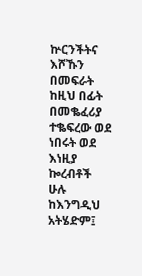ኵርንችትና እሾኹን በመፍራት ከዚህ በፊት በመቈፈሪያ ተቈፍረው ወደ ነበሩት ወደ እነዚያ ኰረብቶች ሁሉ ከእንግዲህ አትሄድም፤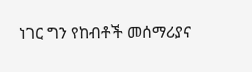ነገር ግን የከብቶች መሰማሪያና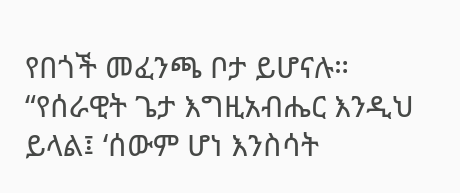የበጎች መፈንጫ ቦታ ይሆናሉ።
“የሰራዊት ጌታ እግዚአብሔር እንዲህ ይላል፤ ‘ሰውም ሆነ እንስሳት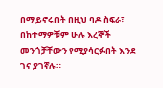በማይኖሩበት በዚህ ባዶ ስፍራ፣ በከተማዎቹም ሁሉ እረኞች መንጎቻቸውን የሚያሳርፉበት እንደ ገና ያገኛሉ።